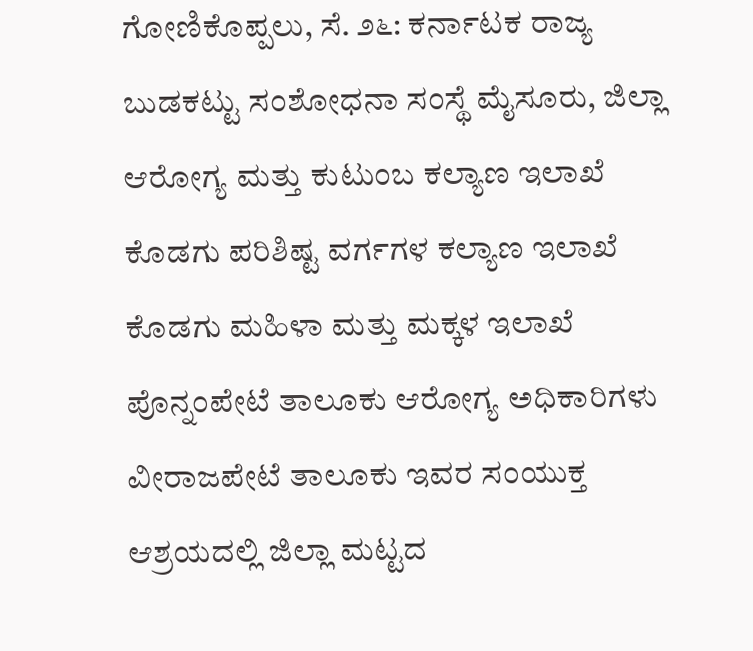ಗೋಣಿಕೊಪ್ಪಲು, ಸೆ. ೨೬: ಕರ್ನಾಟಕ ರಾಜ್ಯ ಬುಡಕಟ್ಟು ಸಂಶೋಧನಾ ಸಂಸ್ಥೆ ಮೈಸೂರು, ಜಿಲ್ಲಾ ಆರೋಗ್ಯ ಮತ್ತು ಕುಟುಂಬ ಕಲ್ಯಾಣ ಇಲಾಖೆ ಕೊಡಗು ಪರಿಶಿಷ್ಟ ವರ್ಗಗಳ ಕಲ್ಯಾಣ ಇಲಾಖೆ ಕೊಡಗು ಮಹಿಳಾ ಮತ್ತು ಮಕ್ಕಳ ಇಲಾಖೆ ಪೊನ್ನಂಪೇಟೆ ತಾಲೂಕು ಆರೋಗ್ಯ ಅಧಿಕಾರಿಗಳು ವೀರಾಜಪೇಟೆ ತಾಲೂಕು ಇವರ ಸಂಯುಕ್ತ ಆಶ್ರಯದಲ್ಲಿ ಜಿಲ್ಲಾ ಮಟ್ಟದ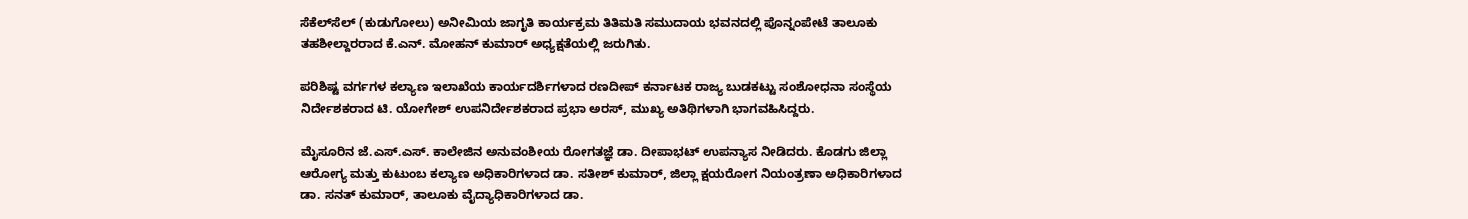ಸೆಕೆಲ್‌ಸೆಲ್ (ಕುಡುಗೋಲು) ಅನೀಮಿಯ ಜಾಗೃತಿ ಕಾರ್ಯಕ್ರಮ ತಿತಿಮತಿ ಸಮುದಾಯ ಭವನದಲ್ಲಿ ಪೊನ್ನಂಪೇಟೆ ತಾಲೂಕು ತಹಶೀಲ್ದಾರರಾದ ಕೆ.ಎನ್. ಮೋಹನ್ ಕುಮಾರ್ ಅಧ್ಯಕ್ಷತೆಯಲ್ಲಿ ಜರುಗಿತು.

ಪರಿಶಿಷ್ಟ ವರ್ಗಗಳ ಕಲ್ಯಾಣ ಇಲಾಖೆಯ ಕಾರ್ಯದರ್ಶಿಗಳಾದ ರಣದೀಪ್ ಕರ್ನಾಟಕ ರಾಜ್ಯ ಬುಡಕಟ್ಟು ಸಂಶೋಧನಾ ಸಂಸ್ಥೆಯ ನಿರ್ದೇಶಕರಾದ ಟಿ. ಯೋಗೇಶ್ ಉಪನಿರ್ದೇಶಕರಾದ ಪ್ರಭಾ ಅರಸ್, ಮುಖ್ಯ ಅತಿಥಿಗಳಾಗಿ ಭಾಗವಹಿಸಿದ್ದರು.

ಮೈಸೂರಿನ ಜೆ.ಎಸ್.ಎಸ್. ಕಾಲೇಜಿನ ಅನುವಂಶೀಯ ರೋಗತಜ್ಞೆ ಡಾ. ದೀಪಾಭಟ್ ಉಪನ್ಯಾಸ ನೀಡಿದರು. ಕೊಡಗು ಜಿಲ್ಲಾ ಆರೋಗ್ಯ ಮತ್ತು ಕುಟುಂಬ ಕಲ್ಯಾಣ ಅಧಿಕಾರಿಗಳಾದ ಡಾ. ಸತೀಶ್ ಕುಮಾರ್, ಜಿಲ್ಲಾ ಕ್ಷಯರೋಗ ನಿಯಂತ್ರಣಾ ಅಧಿಕಾರಿಗಳಾದ ಡಾ. ಸನತ್ ಕುಮಾರ್, ತಾಲೂಕು ವೈದ್ಯಾಧಿಕಾರಿಗಳಾದ ಡಾ.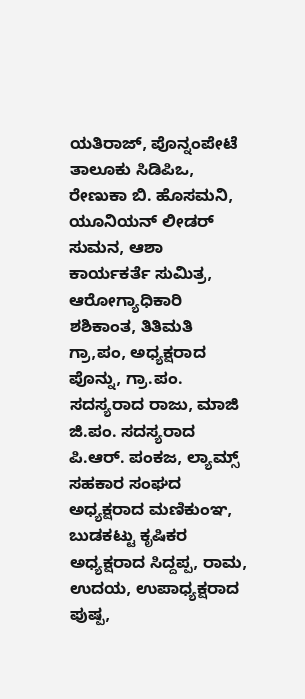ಯತಿರಾಜ್, ಪೊನ್ನಂಪೇಟೆ ತಾಲೂಕು ಸಿಡಿಪಿಒ, ರೇಣುಕಾ ಬಿ. ಹೊಸಮನಿ, ಯೂನಿಯನ್ ಲೀಡರ್ ಸುಮನ, ಆಶಾ ಕಾರ್ಯಕರ್ತೆ ಸುಮಿತ್ರ, ಆರೋಗ್ಯಾಧಿಕಾರಿ ಶಶಿಕಾಂತ, ತಿತಿಮತಿ ಗ್ರಾ,ಪಂ, ಅಧ್ಯಕ್ಷರಾದ ಪೊನ್ನು, ಗ್ರಾ.ಪಂ. ಸದಸ್ಯರಾದ ರಾಜು, ಮಾಜಿ ಜಿ.ಪಂ. ಸದಸ್ಯರಾದ ಪಿ.ಆರ್. ಪಂಕಜ, ಲ್ಯಾಮ್ಸ್ ಸಹಕಾರ ಸಂಘದ ಅಧ್ಯಕ್ಷರಾದ ಮಣಿಕುಂಞ, ಬುಡಕಟ್ಟು ಕೃಷಿಕರ ಅಧ್ಯಕ್ಷರಾದ ಸಿದ್ದಪ್ಪ, ರಾಮ, ಉದಯ, ಉಪಾಧ್ಯಕ್ಷರಾದ ಪುಷ್ಪ,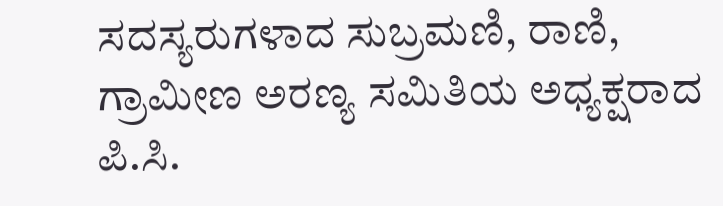ಸದಸ್ಯರುಗಳಾದ ಸುಬ್ರಮಣಿ, ರಾಣಿ, ಗ್ರಾಮೀಣ ಅರಣ್ಯ ಸಮಿತಿಯ ಅಧ್ಯಕ್ಷರಾದ ಪಿ.ಸಿ.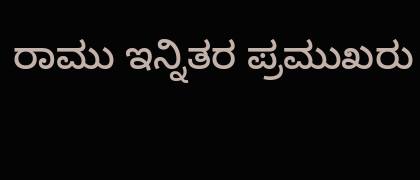ರಾಮು ಇನ್ನಿತರ ಪ್ರಮುಖರು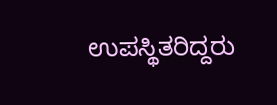ಉಪಸ್ಥಿತರಿದ್ದರು